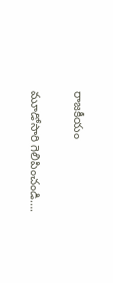రాజకీయం

మూడోసారి గెలిపించండి….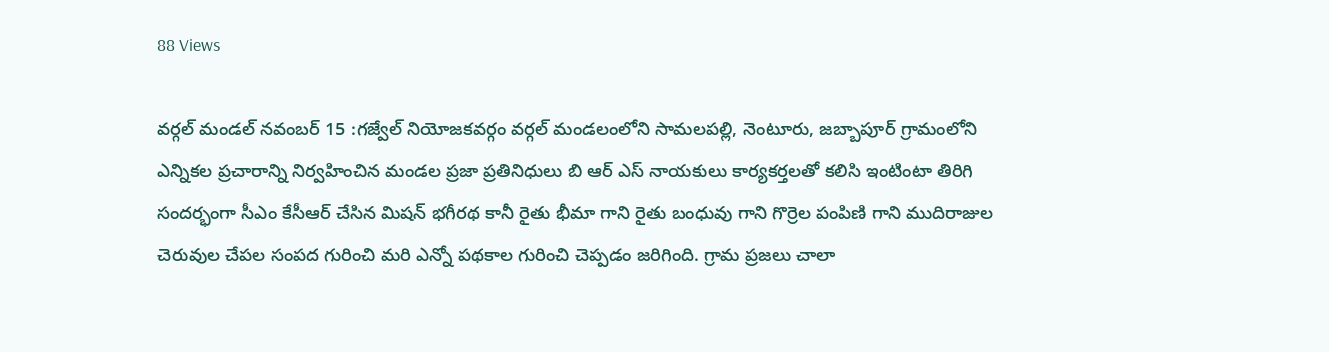88 Views

వర్గల్ మండల్ నవంబర్ 15 :గజ్వేల్ నియోజకవర్గం వర్గల్ మండలంలోని సామలపల్లి, నెంటూరు, జబ్బాపూర్ గ్రామంలోని ఎన్నికల ప్రచారాన్ని నిర్వహించిన మండల ప్రజా ప్రతినిధులు బి ఆర్ ఎస్ నాయకులు కార్యకర్తలతో కలిసి ఇంటింటా తిరిగి సందర్భంగా సీఎం కేసీఆర్ చేసిన మిషన్ భగీరథ కానీ రైతు భీమా గాని రైతు బంధువు గాని గొర్రెల పంపిణి గాని ముదిరాజుల చెరువుల చేపల సంపద గురించి మరి ఎన్నో పథకాల గురించి చెప్పడం జరిగింది. గ్రామ ప్రజలు చాలా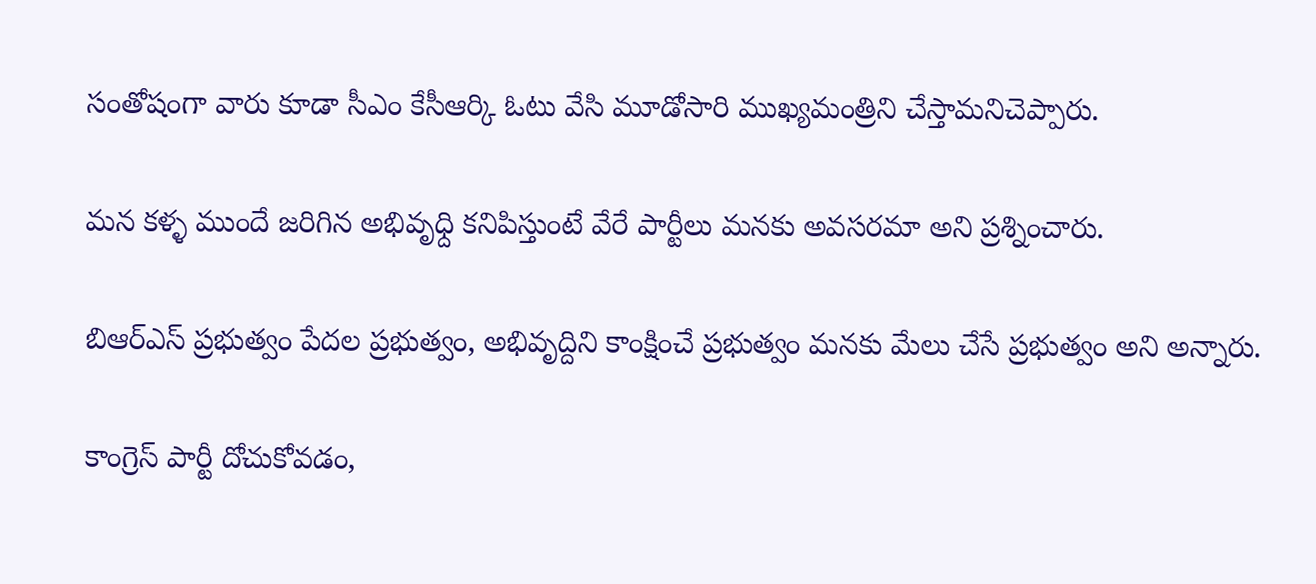సంతోషంగా వారు కూడా సీఎం కేసీఆర్కి ఓటు వేసి మూడోసారి ముఖ్యమంత్రిని చేస్తామనిచెప్పారు.

మన కళ్ళ ముందే జరిగిన అభివృధ్ది కనిపిస్తుంటే వేరే పార్టీలు మనకు అవసరమా అని ప్రశ్నించారు.

బిఆర్ఎస్ ప్రభుత్వం పేదల ప్రభుత్వం, అభివృద్దిని కాంక్షించే ప్రభుత్వం మనకు మేలు చేసే ప్రభుత్వం అని అన్నారు.

కాంగ్రెస్ పార్టీ దోచుకోవడం,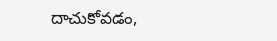దాచుకోవడం,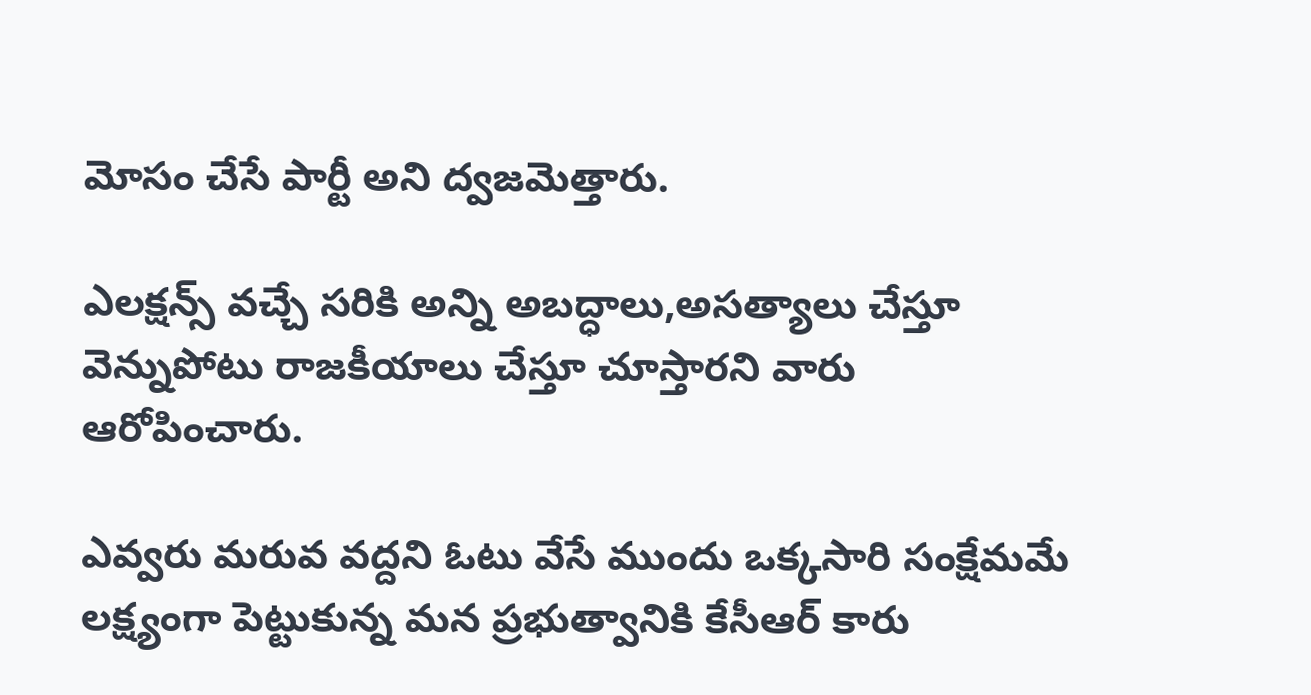మోసం చేసే పార్టీ అని ద్వజమెత్తారు.

ఎలక్షన్స్ వచ్చే సరికి అన్ని అబద్ధాలు,అసత్యాలు చేస్తూ వెన్నుపోటు రాజకీయాలు చేస్తూ చూస్తారని వారు ఆరోపించారు.

ఎవ్వరు మరువ వద్దని ఓటు వేసే ముందు ఒక్కసారి సంక్షేమమే లక్ష్యంగా పెట్టుకున్న మన ప్రభుత్వానికి కేసీఆర్ కారు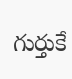గుర్తుకే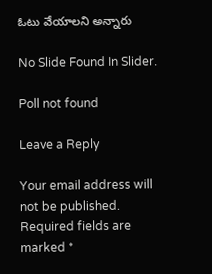ఓటు వేయాలని అన్నారు

No Slide Found In Slider.

Poll not found

Leave a Reply

Your email address will not be published. Required fields are marked *